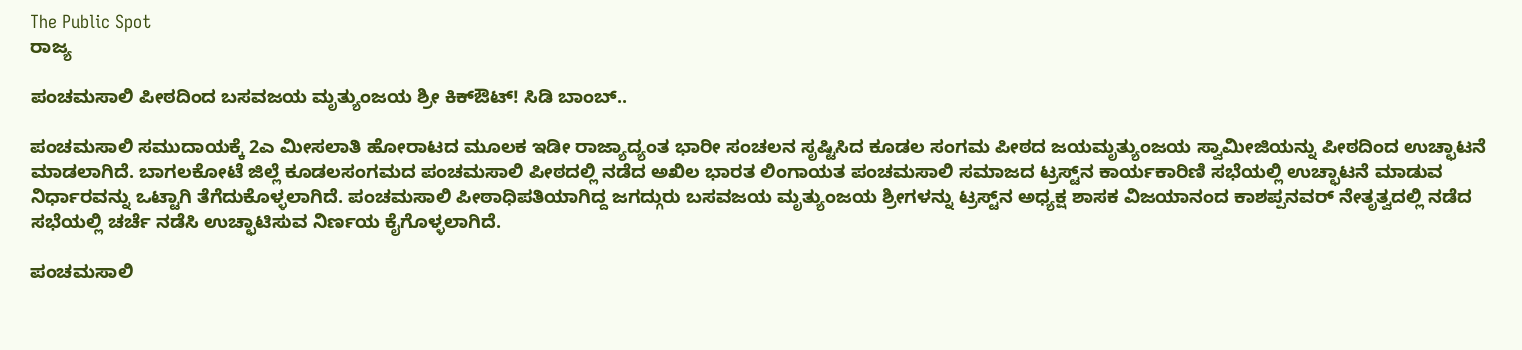The Public Spot
ರಾಜ್ಯ

ಪಂಚಮಸಾಲಿ ಪೀಠದಿಂದ ಬಸವಜಯ ಮೃತ್ಯುಂಜಯ ಶ್ರೀ ಕಿಕ್ಔಟ್! ಸಿಡಿ ಬಾಂಬ್..

ಪಂಚಮಸಾಲಿ ಸಮುದಾಯಕ್ಕೆ 2ಎ ಮೀಸಲಾತಿ ಹೋರಾಟದ ಮೂಲಕ ಇಡೀ ರಾಜ್ಯಾದ್ಯಂತ ಭಾರೀ ಸಂಚಲನ ಸೃಷ್ಟಿಸಿದ ಕೂಡಲ ಸಂಗಮ ಪೀಠದ ಜಯಮೃತ್ಯುಂಜಯ ಸ್ವಾಮೀಜಿಯನ್ನು ಪೀಠದಿಂದ ಉಚ್ಛಾಟನೆ ಮಾಡಲಾಗಿದೆ. ಬಾಗಲಕೋಟೆ ಜಿಲ್ಲೆ ಕೂಡಲಸಂಗಮದ ಪಂಚಮಸಾಲಿ ಪೀಠದಲ್ಲಿ ನಡೆದ ಅಖಿಲ ಭಾರತ ಲಿಂಗಾಯತ ಪಂಚಮಸಾಲಿ ಸಮಾಜದ ಟ್ರಸ್ಟ್‌ನ ಕಾರ್ಯಕಾರಿಣಿ ಸಭೆಯಲ್ಲಿ ಉಚ್ಛಾಟನೆ ಮಾಡುವ ನಿರ್ಧಾರವನ್ನು ಒಟ್ಟಾಗಿ ತೆಗೆದುಕೊಳ್ಳಲಾಗಿದೆ. ಪಂಚಮಸಾಲಿ ಪೀಠಾಧಿಪತಿಯಾಗಿದ್ದ ಜಗದ್ಗುರು ಬಸವಜಯ ಮೃತ್ಯುಂಜಯ ಶ್ರೀಗಳನ್ನು ಟ್ರಸ್ಟ್‌ನ ಅಧ್ಯಕ್ಷ ಶಾಸಕ ವಿಜಯಾನಂದ ಕಾಶಪ್ಪನವರ್ ನೇತೃತ್ವದಲ್ಲಿ ನಡೆದ ಸಭೆಯಲ್ಲಿ ಚರ್ಚೆ ನಡೆಸಿ ಉಚ್ಛಾಟಿಸುವ ನಿರ್ಣಯ ಕೈಗೊಳ್ಳಲಾಗಿದೆ.

ಪಂಚಮಸಾಲಿ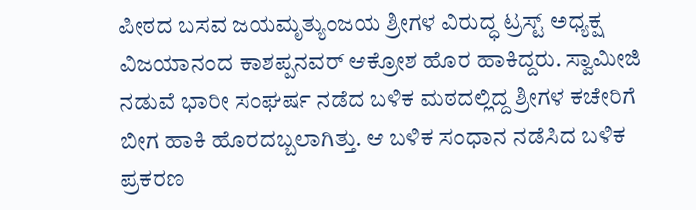ಪೀಠದ ಬಸವ ಜಯಮೃತ್ಯುಂಜಯ ಶ್ರೀಗಳ ವಿರುದ್ಧ ಟ್ರಸ್ಟ್ ಅಧ್ಯಕ್ಷ ವಿಜಯಾನಂದ ಕಾಶಪ್ಪನವರ್ ಆಕ್ರೋಶ ಹೊರ ಹಾಕಿದ್ದರು. ಸ್ವಾಮೀಜಿ ನಡುವೆ ಭಾರೀ ಸಂಘರ್ಷ ನಡೆದ ಬಳಿಕ ಮಠದಲ್ಲಿದ್ದ ಶ್ರೀಗಳ ಕಚೇರಿಗೆ ಬೀಗ ಹಾಕಿ ಹೊರದಬ್ಬಲಾಗಿತ್ತು. ಆ ಬಳಿಕ ಸಂಧಾನ ನಡೆಸಿದ ಬಳಿಕ ಪ್ರಕರಣ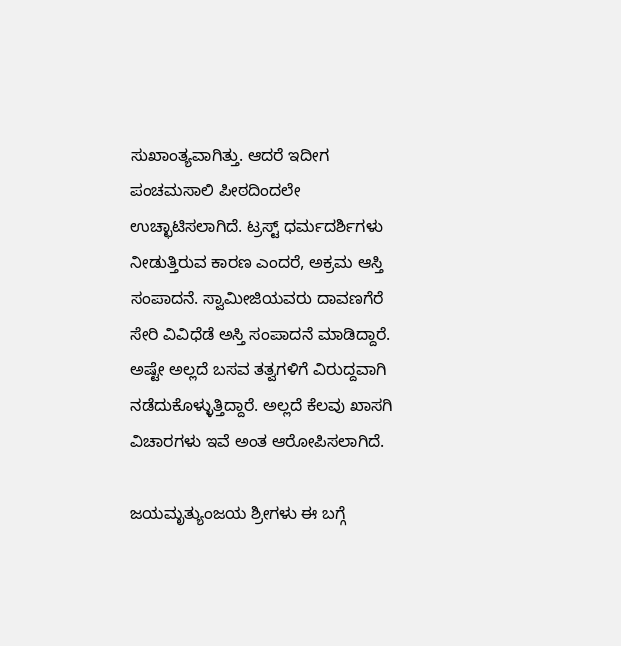ಸುಖಾಂತ್ಯವಾಗಿತ್ತು. ಆದರೆ ಇದೀಗ ಪಂಚಮಸಾಲಿ ಪೀಠದಿಂದಲೇ ಉಚ್ಛಾಟಿಸಲಾಗಿದೆ. ಟ್ರಸ್ಟ್ ಧರ್ಮದರ್ಶಿಗಳು ನೀಡುತ್ತಿರುವ ಕಾರಣ ಎಂದರೆ, ಅಕ್ರಮ ಆಸ್ತಿ ಸಂಪಾದನೆ. ಸ್ವಾಮೀಜಿಯವರು ದಾವಣಗೆರೆ ಸೇರಿ ವಿವಿಧೆಡೆ ಅಸ್ತಿ ಸಂಪಾದನೆ ಮಾಡಿದ್ದಾರೆ. ಅಷ್ಟೇ ಅಲ್ಲದೆ ಬಸವ ತತ್ವಗಳಿಗೆ ವಿರುದ್ದವಾಗಿ ನಡೆದುಕೊಳ್ಳುತ್ತಿದ್ದಾರೆ. ಅಲ್ಲದೆ ಕೆಲವು ಖಾಸಗಿ ವಿಚಾರಗಳು ಇವೆ ಅಂತ ಆರೋಪಿಸಲಾಗಿದೆ.

ಜಯಮೃತ್ಯುಂಜಯ ಶ್ರೀಗಳು ಈ ಬಗ್ಗೆ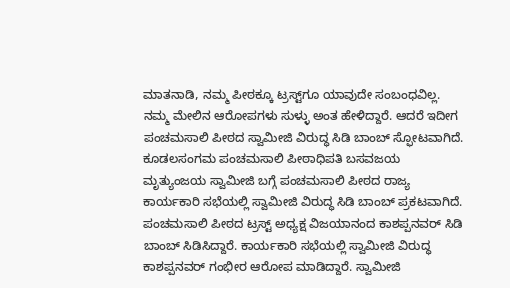ಮಾತನಾಡಿ, ನಮ್ಮ ಪೀಠಕ್ಕೂ ಟ್ರಸ್ಟ್‌ಗೂ ಯಾವುದೇ ಸಂಬಂಧವಿಲ್ಲ. ನಮ್ಮ ಮೇಲಿನ ಆರೋಪಗಳು ಸುಳ್ಳು ಅಂತ ಹೇಳಿದ್ದಾರೆ. ಆದರೆ ಇದೀಗ ಪಂಚಮಸಾಲಿ ಪೀಠದ ಸ್ವಾಮೀಜಿ ವಿರುದ್ಧ ಸಿಡಿ ಬಾಂಬ್ ಸ್ಫೋಟವಾಗಿದೆ. ಕೂಡಲಸಂಗಮ ಪಂಚಮಸಾಲಿ ಪೀಠಾಧಿಪತಿ ಬಸವಜಯ ಮೃತ್ಯುಂಜಯ ಸ್ವಾಮೀಜಿ ಬಗ್ಗೆ ಪಂಚಮಸಾಲಿ ಪೀಠದ ರಾಜ್ಯ ಕಾರ್ಯಕಾರಿ ಸಭೆಯಲ್ಲಿ ಸ್ವಾಮೀಜಿ ವಿರುದ್ಧ ಸಿಡಿ ಬಾಂಬ್ ಪ್ರಕಟವಾಗಿದೆ. ಪಂಚಮಸಾಲಿ ಪೀಠದ ಟ್ರಸ್ಟ್ ಅಧ್ಯಕ್ಷ ವಿಜಯಾನಂದ ಕಾಶಪ್ಪನವರ್ ಸಿಡಿ ಬಾಂಬ್ ಸಿಡಿಸಿದ್ದಾರೆ. ಕಾರ್ಯಕಾರಿ ಸಭೆಯಲ್ಲಿ ಸ್ವಾಮೀಜಿ ವಿರುದ್ಧ ಕಾಶಪ್ಪನವರ್ ಗಂಭೀರ ಆರೋಪ ಮಾಡಿದ್ದಾರೆ. ಸ್ವಾಮೀಜಿ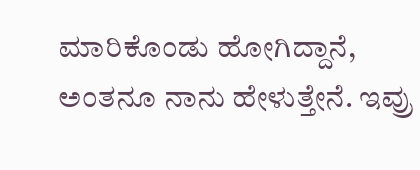ಮಾರಿಕೊಂಡು ಹೋಗಿದ್ದಾನೆ, ಅಂತನೂ ನಾನು ಹೇಳುತ್ತೇನೆ. ಇವ್ರು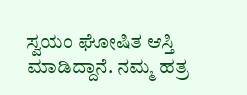ಸ್ವಯಂ ಘೋಷಿತ ಆಸ್ತಿ ಮಾಡಿದ್ದಾನೆ. ನಮ್ಮ ಹತ್ರ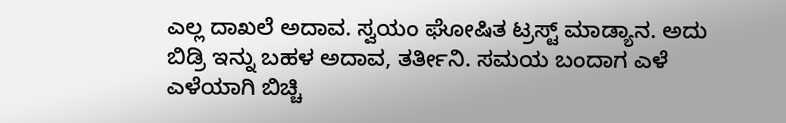ಎಲ್ಲ ದಾಖಲೆ ಅದಾವ. ಸ್ವಯಂ ಘೋಷಿತ ಟ್ರಸ್ಟ್ ಮಾಡ್ಯಾನ. ಅದು ಬಿಡ್ರಿ ಇನ್ನು ಬಹಳ ಅದಾವ, ತರ್ತೀನಿ. ಸಮಯ ಬಂದಾಗ ಎಳೆ ಎಳೆಯಾಗಿ ಬಿಚ್ಚಿ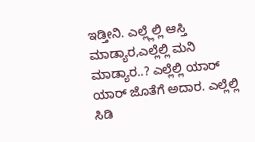ಇಡ್ತೀನಿ. ಎಲ್ಲ್ಲೆಲ್ಲಿ ಆಸ್ತಿ ಮಾಡ್ಯಾರ,ಎಲ್ಲೆಲ್ಲಿ ಮನಿ ಮಾಡ್ಯಾರ..? ಎಲ್ಲೆಲ್ಲಿ ಯಾರ್ ಯಾರ್ ಜೊತೆಗೆ ಅದಾರ. ಎಲ್ಲೆಲ್ಲಿ ಸಿಡಿ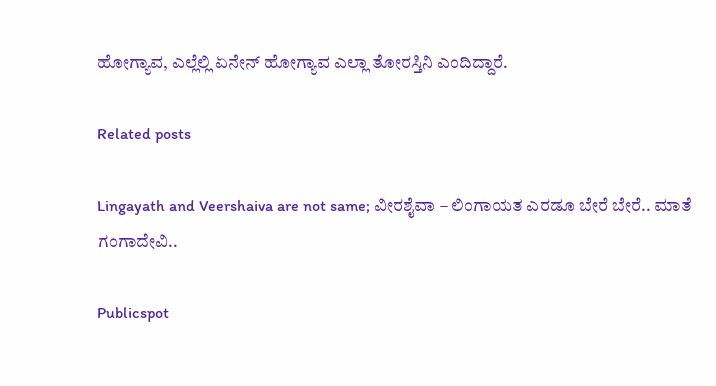ಹೋಗ್ಯಾವ, ಎಲ್ಲೆಲ್ಲಿ ಏನೇನ್ ಹೋಗ್ಯಾವ ಎಲ್ಲಾ ತೋರಸ್ತಿನಿ ಎಂದಿದ್ದಾರೆ.

Related posts

Lingayath and Veershaiva are not same; ವೀರಶೈವಾ – ಲಿಂಗಾಯತ ಎರಡೂ ಬೇರೆ ಬೇರೆ.. ಮಾತೆ ಗಂಗಾದೇವಿ..

Publicspot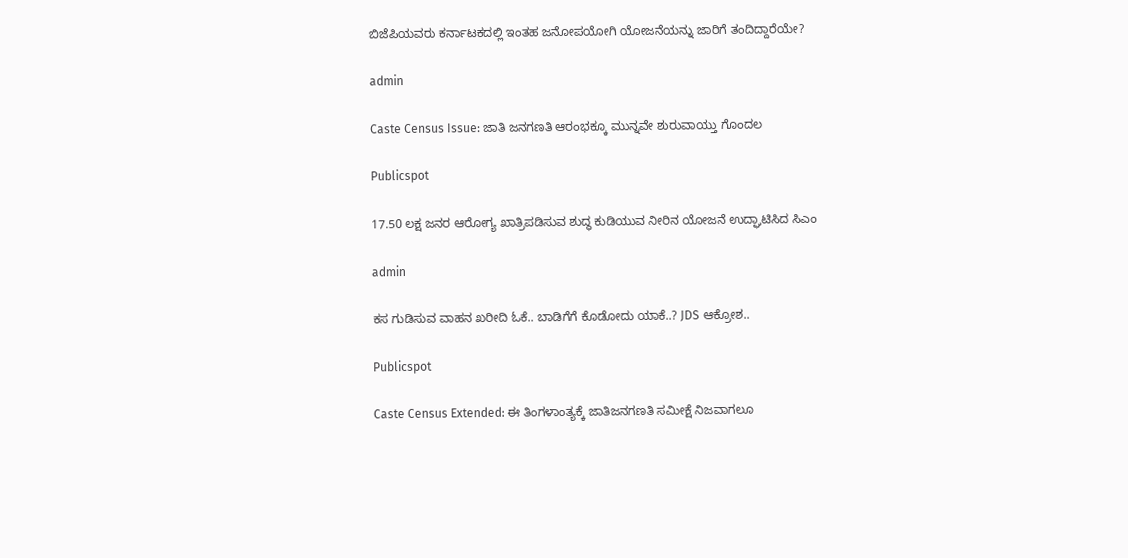ಬಿಜೆಪಿಯವರು ಕರ್ನಾಟಕದಲ್ಲಿ ಇಂತಹ ಜನೋಪಯೋಗಿ ಯೋಜನೆಯನ್ನು ಜಾರಿಗೆ ತಂದಿದ್ದಾರೆಯೇ?

admin

Caste Census Issue: ಜಾತಿ ಜನಗಣತಿ ಆರಂಭಕ್ಕೂ ಮುನ್ನವೇ ಶುರುವಾಯ್ತು ಗೊಂದಲ

Publicspot

17.50 ಲಕ್ಷ ಜನರ ಆರೋಗ್ಯ ಖಾತ್ರಿಪಡಿಸುವ ಶುದ್ಧ ಕುಡಿಯುವ ನೀರಿನ ಯೋಜನೆ ಉದ್ಘಾಟಿಸಿದ ಸಿಎಂ

admin

ಕಸ ಗುಡಿಸುವ ವಾಹನ ಖರೀದಿ ಓಕೆ.. ಬಾಡಿಗೆಗೆ ಕೊಡೋದು ಯಾಕೆ..? JDS ಆಕ್ರೋಶ..

Publicspot

Caste Census Extended: ಈ ತಿಂಗಳಾಂತ್ಯಕ್ಕೆ ಜಾತಿಜನಗಣತಿ ಸಮೀಕ್ಷೆ ನಿಜವಾಗಲೂ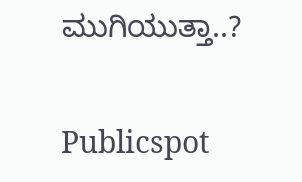ಮುಗಿಯುತ್ತಾ..?

Publicspot